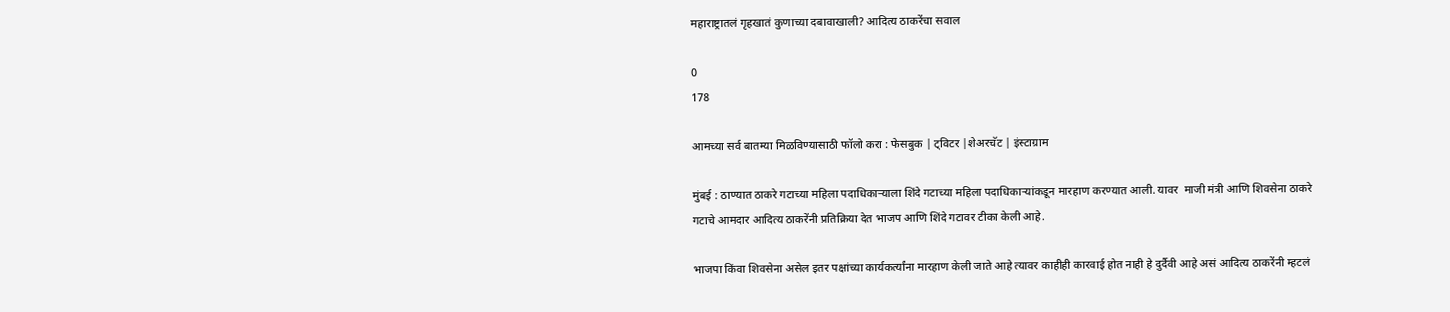महाराष्ट्रातलं गृहखातं कुणाच्या दबावाखाली? आदित्य ठाकरेंचा सवाल

0
178

आमच्या सर्व बातम्या मिळविण्यासाठी फॉलो करा : फेसबुक | ट्विटर |शेअरचॅट | इंस्टाग्राम

मुंबई : ठाण्यात ठाकरे गटाच्या महिला पदाधिकाऱ्याला शिंदे गटाच्या महिला पदाधिकाऱ्यांकडून मारहाण करण्यात आली. यावर  माजी मंत्री आणि शिवसेना ठाकरे गटाचे आमदार आदित्य ठाकरेंनी प्रतिक्रिया देत भाजप आणि शिंदे गटावर टीका केली आहे.

भाजपा किंवा शिवसेना असेल इतर पक्षांच्या कार्यकर्त्यांना मारहाण केली जाते आहे त्यावर काहीही कारवाई होत नाही हे दुर्दैवी आहे असं आदित्य ठाकरेंनी म्हटलं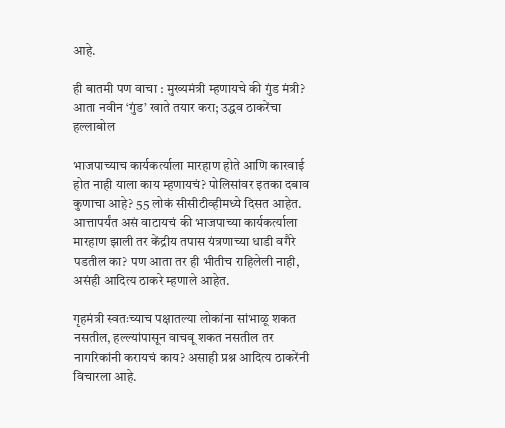आहे.

ही बातमी पण वाचा : मुख्यमंत्री म्हणायचे की गुंड मंत्री? आता नवीन ‘गुंड’ खाते तयार करा; उद्धव ठाकरेंचा हल्लाबोल

भाजपाच्याच कार्यकर्त्याला मारहाण होते आणि कारवाई होत नाही याला काय म्हणायचं? पोलिसांवर इतका दबाव कुणाचा आहे? 55 लोकं सीसीटीव्हीमध्ये दिसत आहेत. आत्तापर्यंत असं वाटायचं की भाजपाच्या कार्यकर्त्याला मारहाण झाली तर केंद्रीय तपास यंत्रणाच्या धाडी वगैरे पडतील का? पण आता तर ही भीतीच राहिलेली नाही, असंही आदित्य ठाकरे म्हणाले आहेत.

गृहमंत्री स्वतःच्याच पक्षातल्या लोकांना सांभाळू शकत नसतील, हल्ल्यांपासून वाचवू शकत नसतील तर नागरिकांनी करायचं काय? असाही प्रश्न आदित्य ठाकरेंनी विचारला आहे.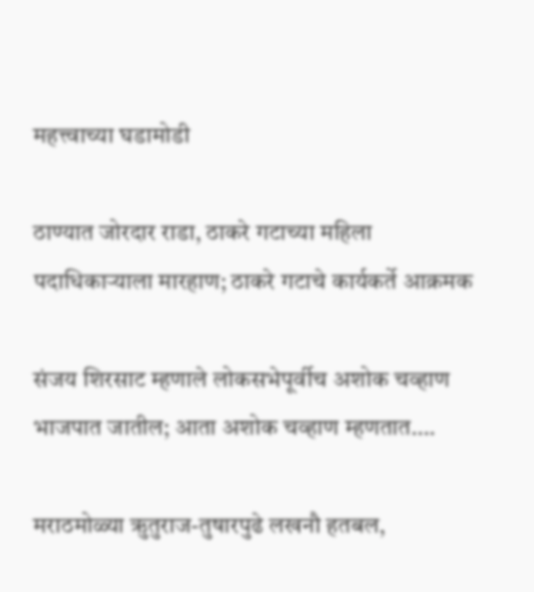महत्त्वाच्या घडामोडी

ठाण्यात जोरदार राडा, ठाकरे गटाच्या महिला पदाधिकाऱ्याला मारहाण; ठाकरे गटाचे कार्यकर्ते आक्रमक

संजय शिरसाट म्हणाले लोकसभेपूर्वीच अशोक चव्हाण भाजपात जातील; आता अशोक चव्हाण म्हणतात….

मराठमोळ्या ऋुतुराज-तुषारपुढे लखनौ हतबल,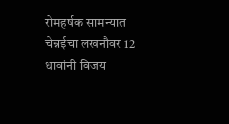रोमहर्षक सामन्यात चेन्नईचा लखनौवर 12 धावांनी विजय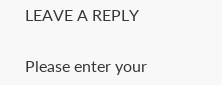LEAVE A REPLY

Please enter your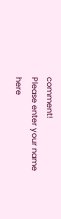comment!
Please enter your name here